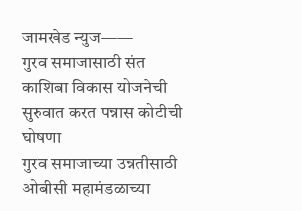जामखेड न्युज——
गुरव समाजासाठी संत काशिबा विकास योजनेची सुरुवात करत पन्नास कोटीची घोषणा
गुरव समाजाच्या उन्नतीसाठी ओबीसी महामंडळाच्या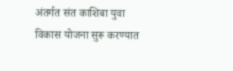अंतर्गत संत काशिबा युवा विकास योजना सुरू करण्यात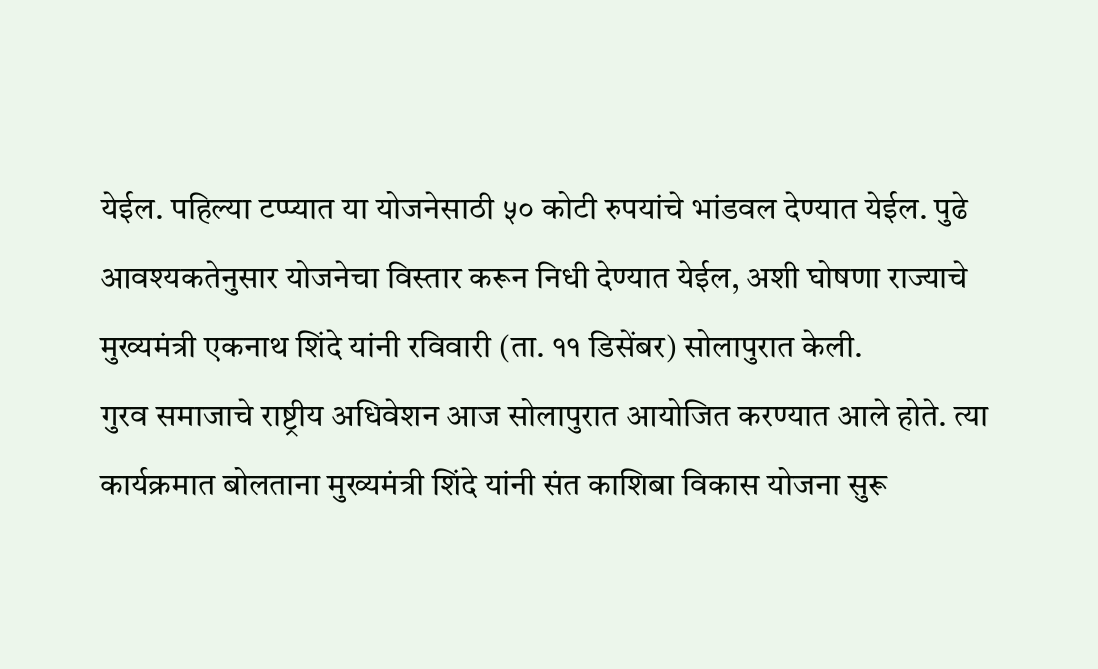येईल. पहिल्या टप्प्यात या योजनेसाठी ५० कोटी रुपयांचे भांडवल देण्यात येईल. पुढे आवश्यकतेनुसार योजनेचा विस्तार करून निधी देण्यात येईल, अशी घोषणा राज्याचे मुख्यमंत्री एकनाथ शिंदे यांनी रविवारी (ता. ११ डिसेंबर) सोलापुरात केली.
गुरव समाजाचे राष्ट्रीय अधिवेशन आज सोलापुरात आयोजित करण्यात आले होते. त्या कार्यक्रमात बोलताना मुख्यमंत्री शिंदे यांनी संत काशिबा विकास योजना सुरू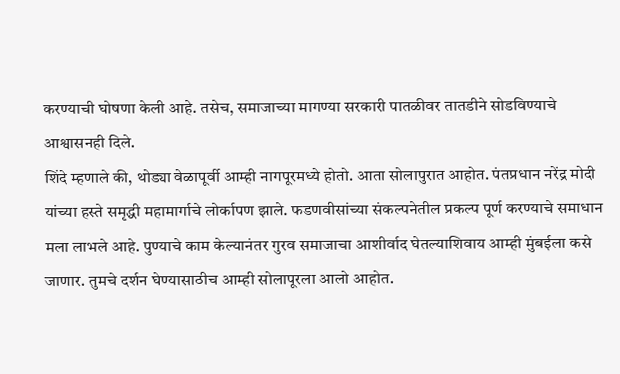करण्याची घोषणा केली आहे. तसेच, समाजाच्या मागण्या सरकारी पातळीवर तातडीने सोडविण्याचे आश्वासनही दिले.
शिंदे म्हणाले की, थोड्या वेळापूर्वी आम्ही नागपूरमध्ये होतो. आता सोलापुरात आहोत. पंतप्रधान नरेंद्र मोदी यांच्या हस्ते समृद्धी महामार्गाचे लोर्कापण झाले. फडणवीसांच्या संकल्पनेतील प्रकल्प पूर्ण करण्याचे समाधान मला लाभले आहे. पुण्याचे काम केल्यानंतर गुरव समाजाचा आशीर्वाद घेतल्याशिवाय आम्ही मुंबईला कसे जाणार. तुमचे दर्शन घेण्यासाठीच आम्ही सोलापूरला आलो आहोत.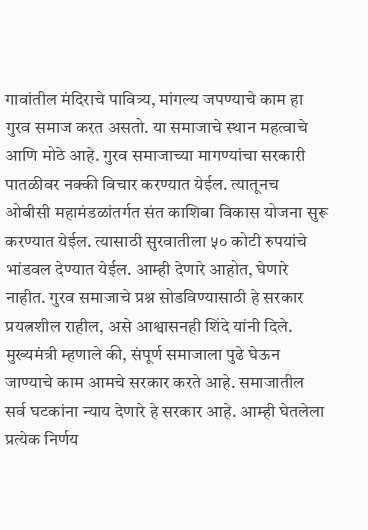गावांतील मंदिराचे पावित्र्य, मांगल्य जपण्याचे काम हा गुरव समाज करत असतो. या समाजाचे स्थान महत्वाचे आणि मोठे आहे. गुरव समाजाच्या मागण्यांचा सरकारी पातळीवर नक्की विचार करण्यात येईल. त्यातूनच ओबीसी महामंडळांतर्गत संत काशिबा विकास योजना सुरू करण्यात येईल. त्यासाठी सुरवातीला ५० कोटी रुपयांचे भांडवल देण्यात येईल. आम्ही देणारे आहोत, घेणारे नाहीत. गुरव समाजाचे प्रश्न सोडविण्यासाठी हे सरकार प्रयत्नशील राहील, असे आश्वासनही शिंदे यांनी दिले.
मुख्यमंत्री म्हणाले की, संपूर्ण समाजाला पुढे घेऊन जाण्याचे काम आमचे सरकार करते आहे. समाजातील सर्व घटकांना न्याय देणारे हे सरकार आहे. आम्ही घेतलेला प्रत्येक निर्णय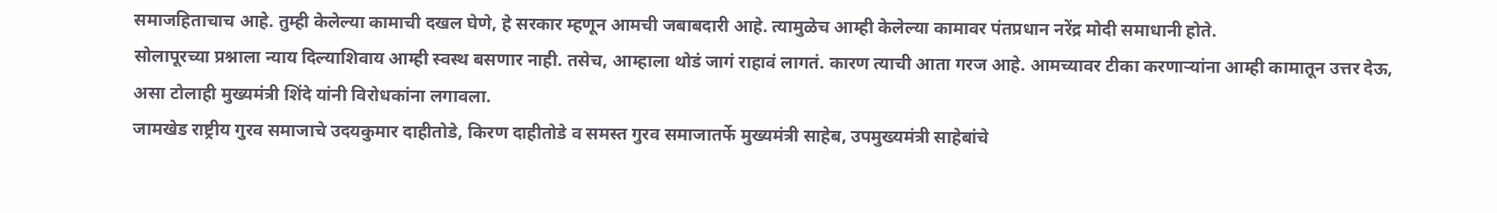समाजहिताचाच आहे. तुम्ही केलेल्या कामाची दखल घेणे, हे सरकार म्हणून आमची जबाबदारी आहे. त्यामुळेच आम्ही केलेल्या कामावर पंतप्रधान नरेंद्र मोदी समाधानी होते.
सोलापूरच्या प्रश्नाला न्याय दिल्याशिवाय आम्ही स्वस्थ बसणार नाही. तसेच, आम्हाला थोडं जागं राहावं लागतं. कारण त्याची आता गरज आहे. आमच्यावर टीका करणाऱ्यांना आम्ही कामातून उत्तर देऊ, असा टोलाही मुख्यमंत्री शिंदे यांनी विरोधकांना लगावला.
जामखेड राष्ट्रीय गुरव समाजाचे उदयकुमार दाहीतोडे, किरण दाहीतोडे व समस्त गुरव समाजातर्फे मुख्यमंत्री साहेब, उपमुख्यमंत्री साहेबांचे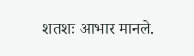शतशः आभार मानले.